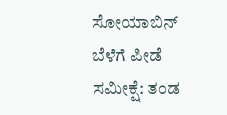ಸೋಯಾಬಿನ್ ಬೆಳೆಗೆ ಪೀಡೆ ಸಮೀಕ್ಷೆ: ತಂಡ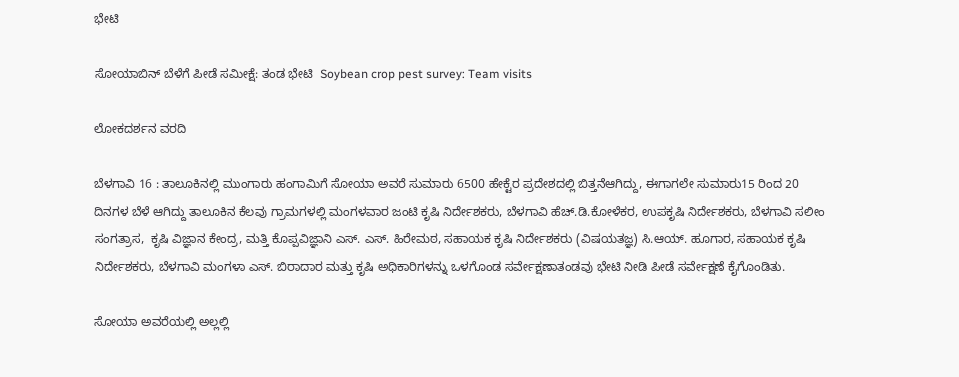ಭೇಟಿ

ಸೋಯಾಬಿನ್ ಬೆಳೆಗೆ ಪೀಡೆ ಸಮೀಕ್ಷೆ: ತಂಡ ಭೇಟಿ  Soybean crop pest survey: Team visits

ಲೋಕದರ್ಶನ ವರದಿ

ಬೆಳಗಾವಿ 16 : ತಾಲೂಕಿನಲ್ಲಿ ಮುಂಗಾರು ಹಂಗಾಮಿಗೆ ಸೋಯಾ ಅವರೆ ಸುಮಾರು 6500 ಹೇಕ್ಟೆರ ಪ್ರದೇಶದಲ್ಲಿ ಬಿತ್ತನೆಆಗಿದ್ದು, ಈಗಾಗಲೇ ಸುಮಾರು15 ರಿಂದ 20 ದಿನಗಳ ಬೆಳೆ ಆಗಿದ್ದು ತಾಲೂಕಿನ ಕೆಲವು ಗ್ರಾಮಗಳಲ್ಲಿ ಮಂಗಳವಾರ ಜಂಟಿ ಕೃಷಿ ನಿರ್ದೇಶಕರು, ಬೆಳಗಾವಿ ಹೆಚ್‌.ಡಿ.ಕೋಳೆಕರ, ಉಪಕೃಷಿ ನಿರ್ದೇಶಕರು, ಬೆಳಗಾವಿ ಸಲೀಂ ಸಂಗತ್ರಾಸ,  ಕೃಷಿ ವಿಜ್ಞಾನ ಕೇಂದ್ರ, ಮತ್ತಿ ಕೊಪ್ಪವಿಜ್ಞಾನಿ ಎಸ್‌. ಎಸ್‌. ಹಿರೇಮಠ, ಸಹಾಯಕ ಕೃಷಿ ನಿರ್ದೇಶಕರು (ವಿಷಯತಜ್ಞ) ಸಿ.ಆಯ್‌. ಹೂಗಾರ, ಸಹಾಯಕ ಕೃಷಿ ನಿರ್ದೇಶಕರು, ಬೆಳಗಾವಿ ಮಂಗಳಾ ಎಸ್‌. ಬಿರಾದಾರ ಮತ್ತು ಕೃಷಿ ಅಧಿಕಾರಿಗಳನ್ನು ಒಳಗೊಂಡ ಸರ್ವೇಕ್ಷಣಾತಂಡವು ಭೇಟಿ ನೀಡಿ ಪೀಡೆ ಸರ್ವೇಕ್ಷಣೆ ಕೈಗೊಂಡಿತು.

ಸೋಯಾ ಅವರೆಯಲ್ಲಿ ಅಲ್ಲಲ್ಲಿ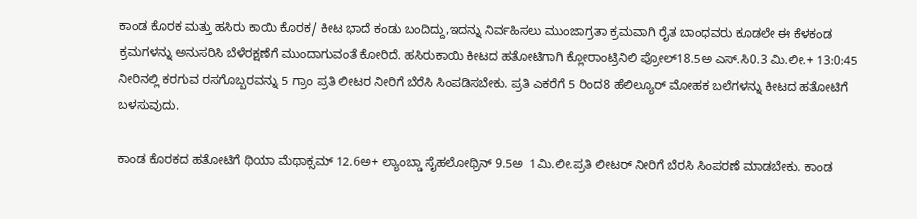ಕಾಂಡ ಕೊರಕ ಮತ್ತು ಹಸಿರು ಕಾಯಿ ಕೊರಕ/ ಕೀಟ ಭಾದೆ ಕಂಡು ಬಂದಿದ್ದು,ಇದನ್ನು ನಿರ್ವಹಿಸಲು ಮುಂಜಾಗ್ರತಾ ಕ್ರಮವಾಗಿ ರೈತ ಬಾಂಧವರು ಕೂಡಲೇ ಈ ಕೆಳಕಂಡ ಕ್ರಮಗಳನ್ನು ಅನುಸರಿಸಿ ಬೆಳೆರಕ್ಷಣೆಗೆ ಮುಂದಾಗುವಂತೆ ಕೋರಿದೆ. ಹಸಿರುಕಾಯಿ ಕೀಟದ ಹತೋಟಿಗಾಗಿ ಕ್ಲೋರಾಂಟ್ರಿನಿಲಿ ಪ್ರೋಲ್18.5ಅ ಎಸ್‌.ಸಿ0.3 ಮಿ.ಲೀ.+ 13:0:45 ನೀರಿನಲ್ಲಿ ಕರಗುವ ರಸಗೊಬ್ಬರವನ್ನು 5 ಗ್ರಾಂ ಪ್ರತಿ ಲೀಟರ ನೀರಿಗೆ ಬೆರೆಸಿ ಸಿಂಪಡಿಸಬೇಕು. ಪ್ರತಿ ಎಕರೆಗೆ 5 ರಿಂದ8 ಹೆಲಿಲ್ಯೂರ್ ಮೋಹಕ ಬಲೆಗಳನ್ನು ಕೀಟದ ಹತೋಟಿಗೆ ಬಳಸುವುದು.

ಕಾಂಡ ಕೊರಕದ ಹತೋಟಿಗೆ ಥಿಯಾ ಮೆಥಾಕ್ಸಮ್ 12.6ಅ+ ಲ್ಯಾಂಬ್ಡಾ ಸೈಹಲೋಥ್ರಿನ್ 9.5ಅ  1ಮಿ.ಲೀ.ಪ್ರತಿ ಲೀಟರ್ ನೀರಿಗೆ ಬೆರಸಿ ಸಿಂಪರಣೆ ಮಾಡಬೇಕು. ಕಾಂಡ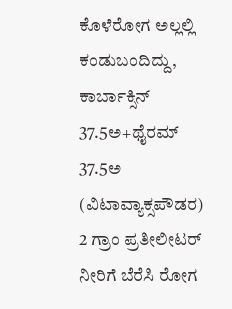ಕೊಳೆರೋಗ ಅಲ್ಲಲ್ಲಿ ಕಂಡುಬಂದಿದ್ದು, ಕಾರ್ಬಾಕ್ಸಿನ್ 37.5ಅ+ಥೈರಮ್ 37.5ಅ (ವಿಟಾವ್ಯಾಕ್ಸಪೌಡರ) 2 ಗ್ರಾಂ ಪ್ರತೀಲೀಟರ್ ನೀರಿಗೆ ಬೆರೆಸಿ ರೋಗ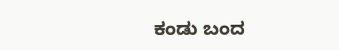ಕಂಡು ಬಂದ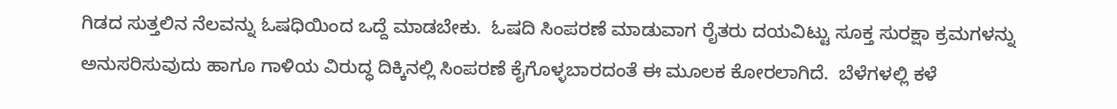ಗಿಡದ ಸುತ್ತಲಿನ ನೆಲವನ್ನು ಓಷಧಿಯಿಂದ ಒದ್ದೆ ಮಾಡಬೇಕು.  ಓಷದಿ ಸಿಂಪರಣೆ ಮಾಡುವಾಗ ರೈತರು ದಯವಿಟ್ಟು ಸೂಕ್ತ ಸುರಕ್ಷಾ ಕ್ರಮಗಳನ್ನು ಅನುಸರಿಸುವುದು ಹಾಗೂ ಗಾಳಿಯ ವಿರುದ್ಧ ದಿಕ್ಕಿನಲ್ಲಿ ಸಿಂಪರಣೆ ಕೈಗೊಳ್ಳಬಾರದಂತೆ ಈ ಮೂಲಕ ಕೋರಲಾಗಿದೆ.  ಬೆಳೆಗಳಲ್ಲಿ ಕಳೆ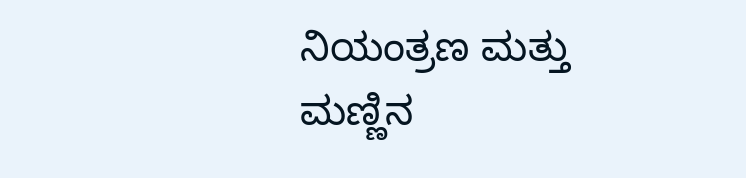ನಿಯಂತ್ರಣ ಮತ್ತು ಮಣ್ಣಿನ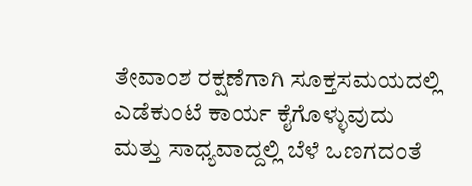ತೇವಾಂಶ ರಕ್ಷಣೆಗಾಗಿ ಸೂಕ್ತಸಮಯದಲ್ಲಿ ಎಡೆಕುಂಟೆ ಕಾರ್ಯ ಕೈಗೊಳ್ಳುವುದು ಮತ್ತು ಸಾಧ್ಯವಾದ್ದಲ್ಲಿ ಬೆಳೆ ಒಣಗದಂತೆ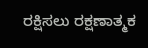ರಕ್ಷಿಸಲು ರಕ್ಷಣಾತ್ಮಕ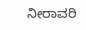ನೀರಾವರಿ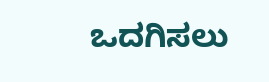ಒದಗಿಸಲು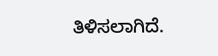ತಿಳಿಸಲಾಗಿದೆ.